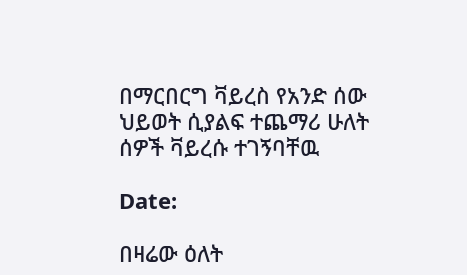በማርበርግ ቫይረስ የአንድ ሰው ህይወት ሲያልፍ ተጨማሪ ሁለት ሰዎች ቫይረሱ ተገኝባቸዉ

Date:

በዛሬው ዕለት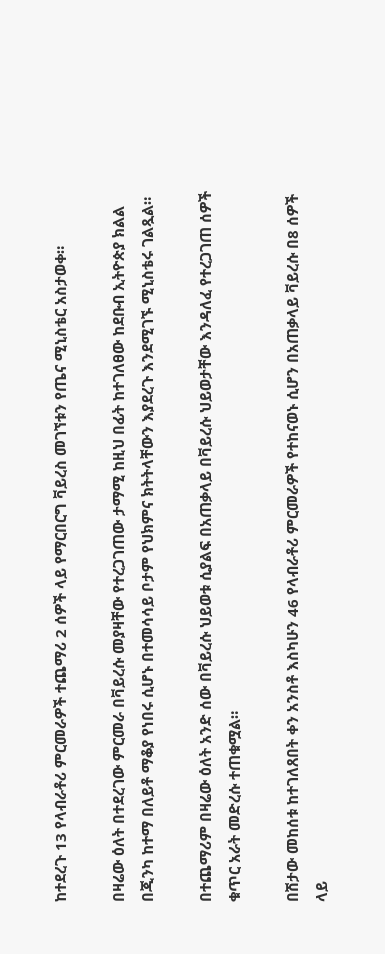ከተደረጉ 13 የላብራቶሪ ምርመራዎች ተጨማሪ 2 ሰዎች ላይ የማርበርግ ቫይረስ መገኘቱን የጤና ሚኒስቴር አስታወቀ።

በዛሬው ዕለት በተደረገው ምርመራ በቫይረሱ መያዛቸው የተረጋገጠው ታማሚ ከዚህ በፊት ከተገለፀው ከደቡብ ኢትዮጵያ ክልል በጂንካ ከተማ በለይቶ ማቆያ የነበሩ ሲሆኑ በተመሳሳይ ቦታም የህክምና ክትትላቸውን እያደረጉ እንደሚገኙ ሚኒስቴሩ ገልጿል።

በተጨማሪም በዛሬው ዕለት አንድ ሰው በቫይረሱ ህይወቱ ሲያልፍ በአጠቃላይ በቫይረሱ ህይወታቸው እንዳለፈ የተረጋገጠ ሰዎች ቁጥር አራት መድረሱ ተጠቁሟል።

በሽታው መከሰቱ ከተገለጸበት ቀን አንስቶ እስካሁን 46 የላብራቶሪ ምርመራዎች የተከናወኑ ሲሆን በአጠቃላይ ቫይረሱ በ8 ሰዎች ላይ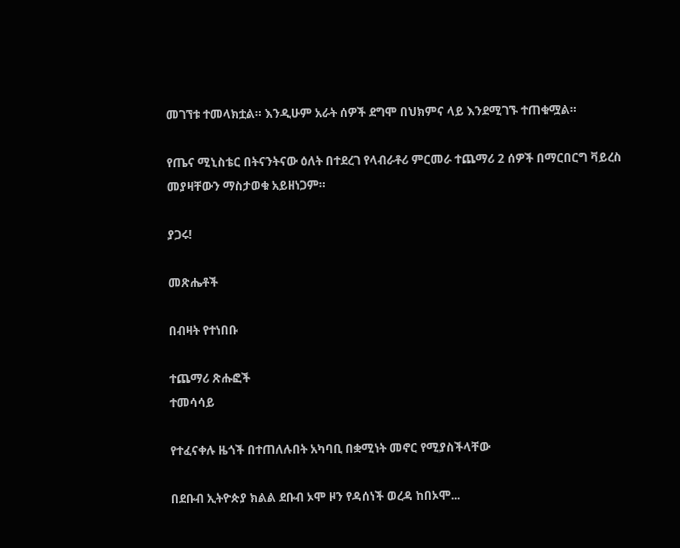መገኘቱ ተመላክቷል። እንዲሁም አራት ሰዎች ደግሞ በህክምና ላይ እንደሚገኙ ተጠቁሟል።

የጤና ሚኒስቴር በትናንትናው ዕለት በተደረገ የላብራቶሪ ምርመራ ተጨማሪ 2 ሰዎች በማርበርግ ቫይረስ መያዛቸውን ማስታወቁ አይዘነጋም።

ያጋሩ!

መጽሔቶች

በብዛት የተነበቡ

ተጨማሪ ጽሑፎች
ተመሳሳይ

የተፈናቀሉ ዜጎች በተጠለሉበት አካባቢ በቋሚነት መኖር የሚያስችላቸው

በደቡብ ኢትዮጵያ ክልል ደቡብ ኦሞ ዞን የዳሰነች ወረዳ ከበኦሞ...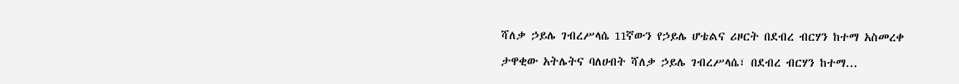ሻለቃ ኃይሌ ገብረሥላሴ 11ኛውን የኃይሌ ሆቴልና ሪዞርት በደብረ ብርሃን ከተማ አስመረቀ

ታዋቂው አትሌትና ባለሀብት ሻለቃ ኃይሌ ገብረሥላሴ፣ በደብረ ብርሃን ከተማ...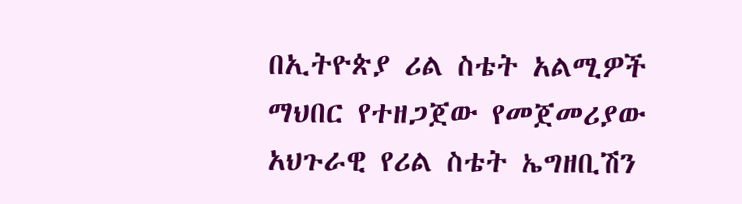በኢትዮጵያ ሪል ስቴት አልሚዎች ማህበር የተዘጋጀው የመጀመሪያው አህጉራዊ የሪል ስቴት ኤግዘቢሽን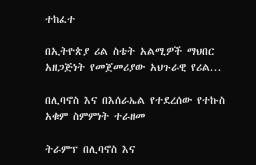ተከፈተ

በኢትዮጵያ ሪል ስቴት አልሚዎች ማህበር አዘጋጅነት የመጀመሪያው አህጉራዊ የሪል...

በሊባኖስ እና በእሰራኤል የተደረሰው የተኩስ አቁም ስምምነት ተራዘመ

ትራምፕ በሊባኖስ እና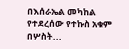በእሰራኤል መካከል የተደረሰው የተኩስ አቁም በሦስት...